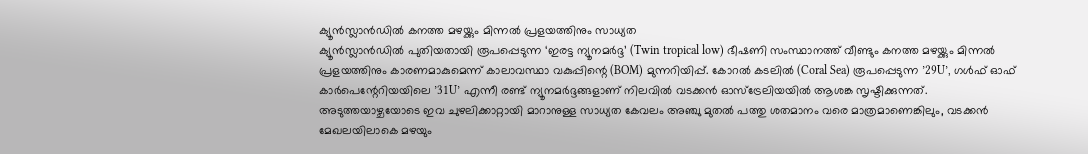ക്യൂൻസ്ലാൻഡിൽ കനത്ത മഴയ്ക്കും മിന്നൽ പ്രളയത്തിനും സാധ്യത
ക്യൂൻസ്ലാൻഡിൽ പുതിയതായി രൂപപ്പെടുന്ന ‘ഇരട്ട ന്യൂനമർദ്ദ’ (Twin tropical low) ഭീഷണി സംസ്ഥാനത്ത് വീണ്ടും കനത്ത മഴയ്ക്കും മിന്നൽ പ്രളയത്തിനും കാരണമാകുമെന്ന് കാലാവസ്ഥാ വകുപ്പിന്റെ (BOM) മുന്നറിയിപ്പ്. കോറൽ കടലിൽ (Coral Sea) രൂപപ്പെടുന്ന ’29U’, ഗൾഫ് ഓഫ് കാർപെന്റേറിയയിലെ ’31U’ എന്നീ രണ്ട് ന്യൂനമർദ്ദങ്ങളാണ് നിലവിൽ വടക്കൻ ഓസ്ട്രേലിയയിൽ ആശങ്ക സൃഷ്ടിക്കുന്നത്.
അടുത്തയാഴ്ചയോടെ ഇവ ചുഴലിക്കാറ്റായി മാറാനുള്ള സാധ്യത കേവലം അഞ്ചു മുതൽ പത്തു ശതമാനം വരെ മാത്രമാണെങ്കിലും, വടക്കൻ മേഖലയിലാകെ മഴയും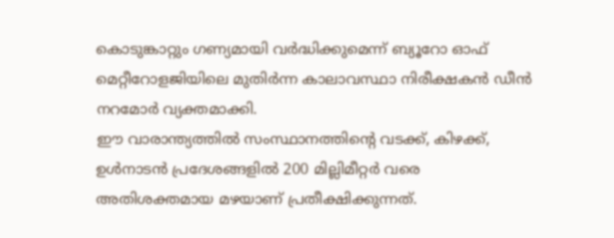കൊടുങ്കാറ്റും ഗണ്യമായി വർദ്ധിക്കുമെന്ന് ബ്യൂറോ ഓഫ് മെറ്റീറോളജിയിലെ മുതിർന്ന കാലാവസ്ഥാ നിരീക്ഷകൻ ഡീൻ നറമോർ വ്യക്തമാക്കി.
ഈ വാരാന്ത്യത്തിൽ സംസ്ഥാനത്തിന്റെ വടക്ക്, കിഴക്ക്, ഉൾനാടൻ പ്രദേശങ്ങളിൽ 200 മില്ലിമീറ്റർ വരെ അതിശക്തമായ മഴയാണ് പ്രതീക്ഷിക്കുന്നത്.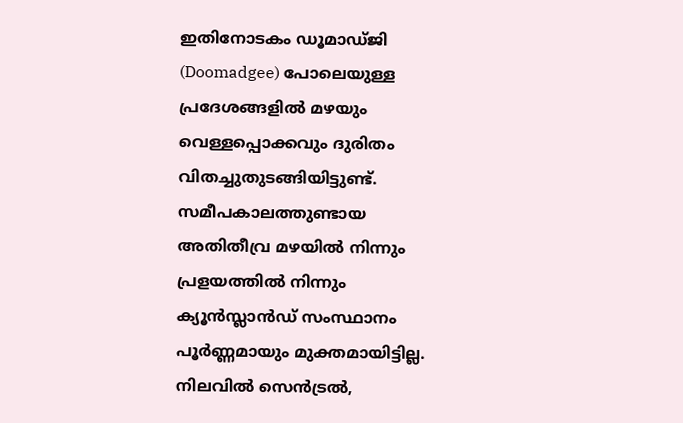ഇതിനോടകം ഡൂമാഡ്ജി (Doomadgee) പോലെയുള്ള പ്രദേശങ്ങളിൽ മഴയും വെള്ളപ്പൊക്കവും ദുരിതം വിതച്ചുതുടങ്ങിയിട്ടുണ്ട്.
സമീപകാലത്തുണ്ടായ അതിതീവ്ര മഴയിൽ നിന്നും പ്രളയത്തിൽ നിന്നും ക്യൂൻസ്ലാൻഡ് സംസ്ഥാനം പൂർണ്ണമായും മുക്തമായിട്ടില്ല. നിലവിൽ സെൻട്രൽ,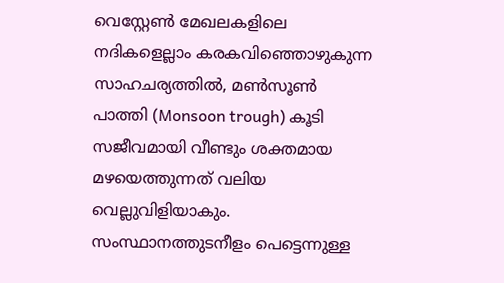വെസ്റ്റേൺ മേഖലകളിലെ നദികളെല്ലാം കരകവിഞ്ഞൊഴുകുന്ന സാഹചര്യത്തിൽ, മൺസൂൺ പാത്തി (Monsoon trough) കൂടി സജീവമായി വീണ്ടും ശക്തമായ മഴയെത്തുന്നത് വലിയ വെല്ലുവിളിയാകും.
സംസ്ഥാനത്തുടനീളം പെട്ടെന്നുള്ള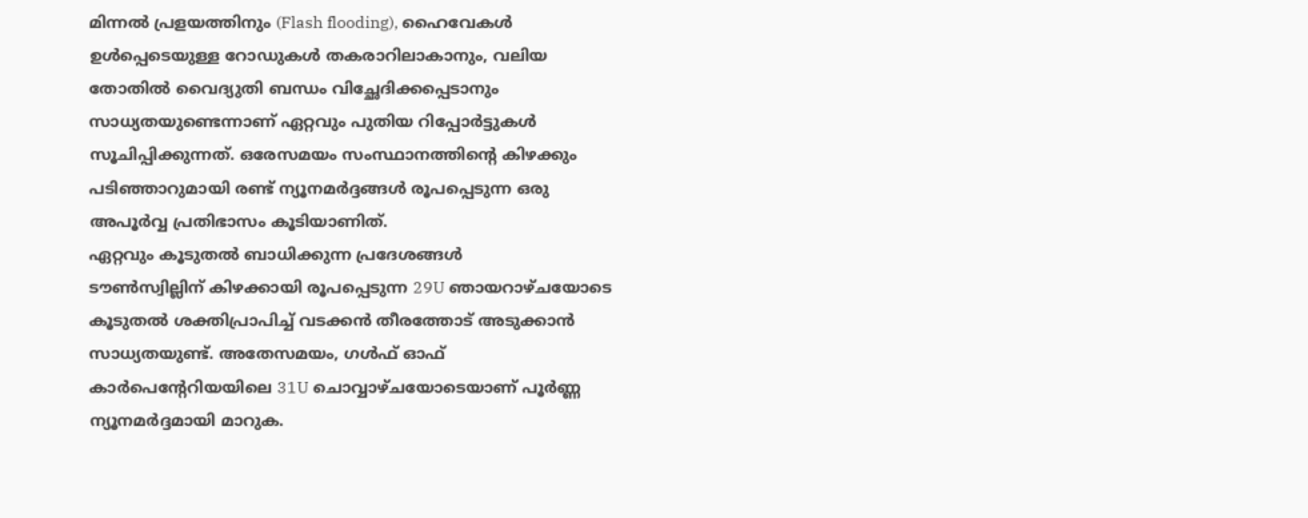മിന്നൽ പ്രളയത്തിനും (Flash flooding), ഹൈവേകൾ ഉൾപ്പെടെയുള്ള റോഡുകൾ തകരാറിലാകാനും, വലിയ തോതിൽ വൈദ്യുതി ബന്ധം വിച്ഛേദിക്കപ്പെടാനും സാധ്യതയുണ്ടെന്നാണ് ഏറ്റവും പുതിയ റിപ്പോർട്ടുകൾ സൂചിപ്പിക്കുന്നത്. ഒരേസമയം സംസ്ഥാനത്തിന്റെ കിഴക്കും പടിഞ്ഞാറുമായി രണ്ട് ന്യൂനമർദ്ദങ്ങൾ രൂപപ്പെടുന്ന ഒരു അപൂർവ്വ പ്രതിഭാസം കൂടിയാണിത്.
ഏറ്റവും കൂടുതൽ ബാധിക്കുന്ന പ്രദേശങ്ങൾ
ടൗൺസ്വില്ലിന് കിഴക്കായി രൂപപ്പെടുന്ന 29U ഞായറാഴ്ചയോടെ കൂടുതൽ ശക്തിപ്രാപിച്ച് വടക്കൻ തീരത്തോട് അടുക്കാൻ സാധ്യതയുണ്ട്. അതേസമയം, ഗൾഫ് ഓഫ് കാർപെന്റേറിയയിലെ 31U ചൊവ്വാഴ്ചയോടെയാണ് പൂർണ്ണ ന്യൂനമർദ്ദമായി മാറുക.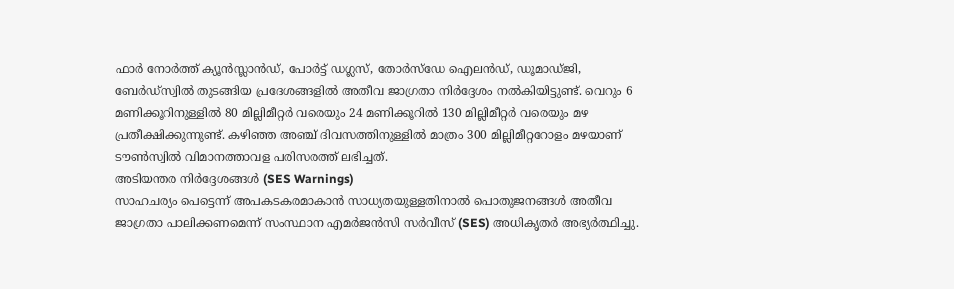ഫാർ നോർത്ത് ക്യൂൻസ്ലാൻഡ്, പോർട്ട് ഡഗ്ലസ്, തോർസ്ഡേ ഐലൻഡ്, ഡൂമാഡ്ജി, ബേർഡ്സ്വിൽ തുടങ്ങിയ പ്രദേശങ്ങളിൽ അതീവ ജാഗ്രതാ നിർദ്ദേശം നൽകിയിട്ടുണ്ട്. വെറും 6 മണിക്കൂറിനുള്ളിൽ 80 മില്ലിമീറ്റർ വരെയും 24 മണിക്കൂറിൽ 130 മില്ലിമീറ്റർ വരെയും മഴ പ്രതീക്ഷിക്കുന്നുണ്ട്. കഴിഞ്ഞ അഞ്ച് ദിവസത്തിനുള്ളിൽ മാത്രം 300 മില്ലിമീറ്ററോളം മഴയാണ് ടൗൺസ്വിൽ വിമാനത്താവള പരിസരത്ത് ലഭിച്ചത്.
അടിയന്തര നിർദ്ദേശങ്ങൾ (SES Warnings)
സാഹചര്യം പെട്ടെന്ന് അപകടകരമാകാൻ സാധ്യതയുള്ളതിനാൽ പൊതുജനങ്ങൾ അതീവ ജാഗ്രതാ പാലിക്കണമെന്ന് സംസ്ഥാന എമർജൻസി സർവീസ് (SES) അധികൃതർ അഭ്യർത്ഥിച്ചു.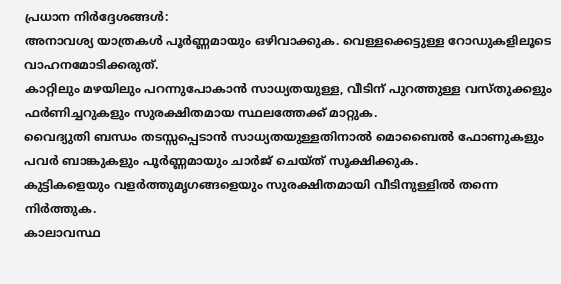പ്രധാന നിർദ്ദേശങ്ങൾ:
അനാവശ്യ യാത്രകൾ പൂർണ്ണമായും ഒഴിവാക്കുക. വെള്ളക്കെട്ടുള്ള റോഡുകളിലൂടെ വാഹനമോടിക്കരുത്.
കാറ്റിലും മഴയിലും പറന്നുപോകാൻ സാധ്യതയുള്ള, വീടിന് പുറത്തുള്ള വസ്തുക്കളും ഫർണിച്ചറുകളും സുരക്ഷിതമായ സ്ഥലത്തേക്ക് മാറ്റുക.
വൈദ്യുതി ബന്ധം തടസ്സപ്പെടാൻ സാധ്യതയുള്ളതിനാൽ മൊബൈൽ ഫോണുകളും പവർ ബാങ്കുകളും പൂർണ്ണമായും ചാർജ് ചെയ്ത് സൂക്ഷിക്കുക.
കുട്ടികളെയും വളർത്തുമൃഗങ്ങളെയും സുരക്ഷിതമായി വീടിനുള്ളിൽ തന്നെ നിർത്തുക.
കാലാവസ്ഥ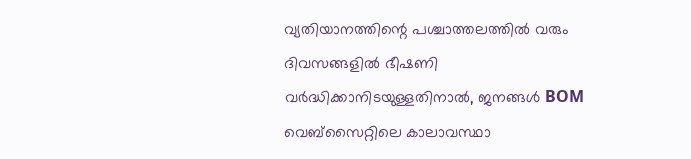വ്യതിയാനത്തിന്റെ പശ്ചാത്തലത്തിൽ വരും ദിവസങ്ങളിൽ ഭീഷണി വർദ്ധിക്കാനിടയുള്ളതിനാൽ, ജനങ്ങൾ BOM വെബ്സൈറ്റിലെ കാലാവസ്ഥാ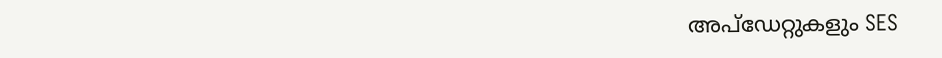അപ്ഡേറ്റുകളും SES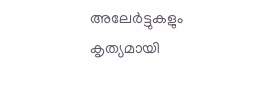അലേർട്ടുകളും കൃത്യമായി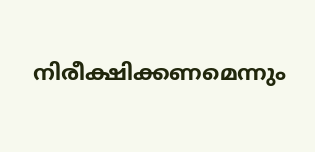നിരീക്ഷിക്കണമെന്നും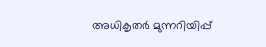അധികൃതർ മുന്നറിയിപ്പ്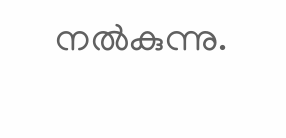നൽകുന്നു.